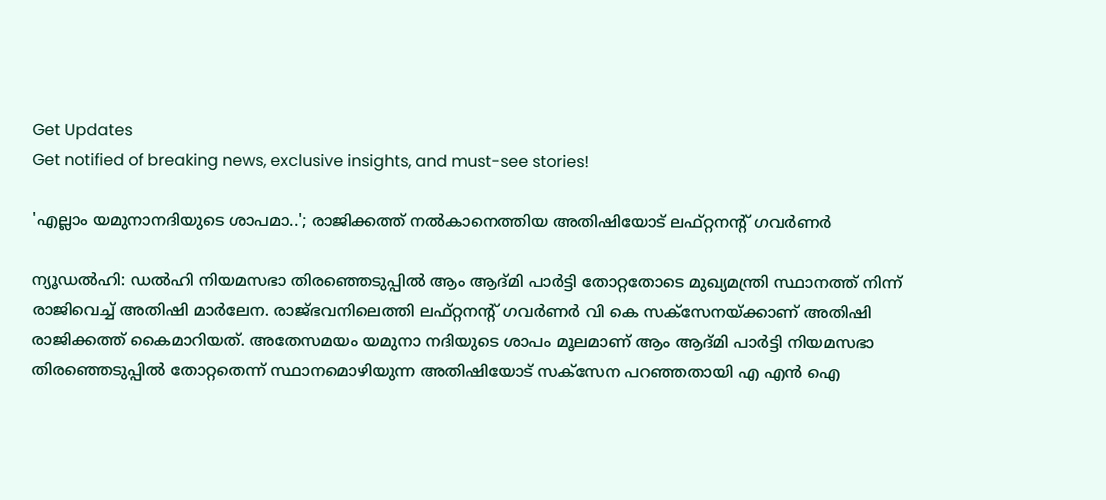Get Updates
Get notified of breaking news, exclusive insights, and must-see stories!

'എല്ലാം യമുനാനദിയുടെ ശാപമാ..'; രാജിക്കത്ത് നല്‍കാനെത്തിയ അതിഷിയോട് ലഫ്റ്റനന്റ് ഗവര്‍ണര്‍

ന്യൂഡല്‍ഹി: ഡല്‍ഹി നിയമസഭാ തിരഞ്ഞെടുപ്പില്‍ ആം ആദ്മി പാര്‍ട്ടി തോറ്റതോടെ മുഖ്യമന്ത്രി സ്ഥാനത്ത് നിന്ന് രാജിവെച്ച് അതിഷി മാര്‍ലേന. രാജ്ഭവനിലെത്തി ലഫ്റ്റനന്റ് ഗവര്‍ണര്‍ വി കെ സക്സേനയ്ക്കാണ് അതിഷി രാജിക്കത്ത് കൈമാറിയത്. അതേസമയം യമുനാ നദിയുടെ ശാപം മൂലമാണ് ആം ആദ്മി പാര്‍ട്ടി നിയമസഭാ തിരഞ്ഞെടുപ്പില്‍ തോറ്റതെന്ന് സ്ഥാനമൊഴിയുന്ന അതിഷിയോട് സക്സേന പറഞ്ഞതായി എ എന്‍ ഐ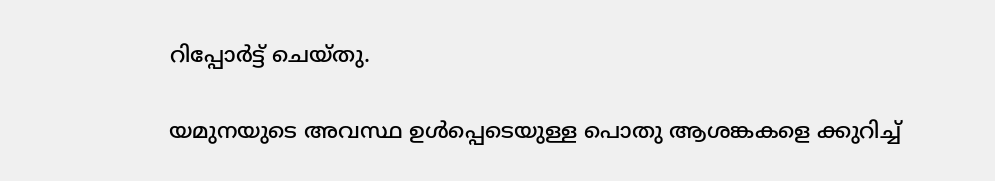റിപ്പോര്‍ട്ട് ചെയ്തു.

യമുനയുടെ അവസ്ഥ ഉള്‍പ്പെടെയുള്ള പൊതു ആശങ്കകളെ ക്കുറിച്ച്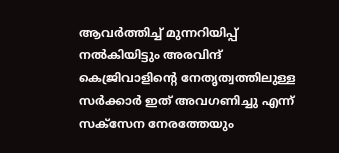ആവര്‍ത്തിച്ച് മുന്നറിയിപ്പ് നല്‍കിയിട്ടും അരവിന്ദ് കെജ്രിവാളിന്റെ നേതൃത്വത്തിലുള്ള സര്‍ക്കാര്‍ ഇത് അവഗണിച്ചു എന്ന് സക്‌സേന നേരത്തേയും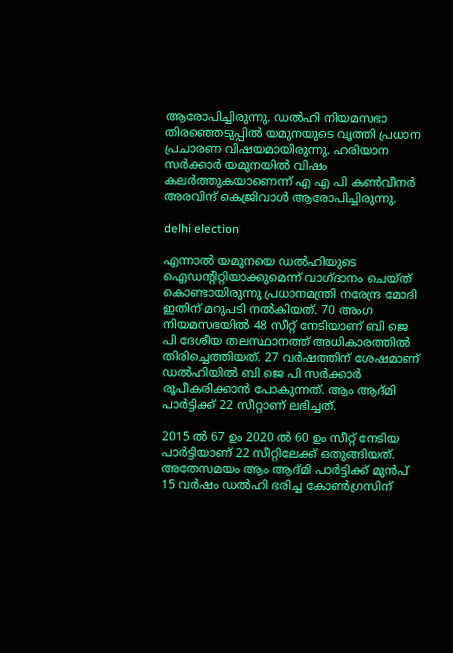ആരോപിച്ചിരുന്നു. ഡല്‍ഹി നിയമസഭാ തിരഞ്ഞെടുപ്പില്‍ യമുനയുടെ വൃത്തി പ്രധാന പ്രചാരണ വിഷയമായിരുന്നു. ഹരിയാന സര്‍ക്കാര്‍ യമുനയില്‍ വിഷം കലര്‍ത്തുകയാണെന്ന് എ എ പി കണ്‍വീനര്‍ അരവിന്ദ് കെജ്രിവാള്‍ ആരോപിച്ചിരുന്നു.

delhi election

എന്നാല്‍ യമുനയെ ഡല്‍ഹിയുടെ ഐഡന്റിറ്റിയാക്കുമെന്ന് വാഗ്ദാനം ചെയ്ത് കൊണ്ടായിരുന്നു പ്രധാനമന്ത്രി നരേന്ദ്ര മോദി ഇതിന് മറുപടി നല്‍കിയത്. 70 അംഗ നിയമസഭയില്‍ 48 സീറ്റ് നേടിയാണ് ബി ജെ പി ദേശീയ തലസ്ഥാനത്ത് അധികാരത്തില്‍ തിരിച്ചെത്തിയത്. 27 വര്‍ഷത്തിന് ശേഷമാണ് ഡല്‍ഹിയില്‍ ബി ജെ പി സര്‍ക്കാര്‍ രൂപീകരിക്കാന്‍ പോകുന്നത്. ആം ആദ്മി പാര്‍ട്ടിക്ക് 22 സീറ്റാണ് ലഭിച്ചത്.

2015 ല്‍ 67 ഉം 2020 ല്‍ 60 ഉം സീറ്റ് നേടിയ പാര്‍ട്ടിയാണ് 22 സീറ്റിലേക്ക് ഒതുങ്ങിയത്. അതേസമയം ആം ആദ്മി പാര്‍ട്ടിക്ക് മുന്‍പ് 15 വര്‍ഷം ഡല്‍ഹി ഭരിച്ച കോണ്‍ഗ്രസിന്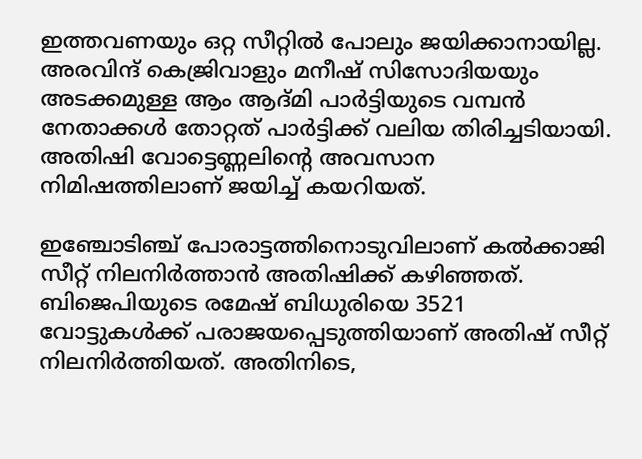ഇത്തവണയും ഒറ്റ സീറ്റില്‍ പോലും ജയിക്കാനായില്ല. അരവിന്ദ് കെജ്രിവാളും മനീഷ് സിസോദിയയും അടക്കമുള്ള ആം ആദ്മി പാര്‍ട്ടിയുടെ വമ്പന്‍ നേതാക്കള്‍ തോറ്റത് പാര്‍ട്ടിക്ക് വലിയ തിരിച്ചടിയായി. അതിഷി വോട്ടെണ്ണലിന്റെ അവസാന നിമിഷത്തിലാണ് ജയിച്ച് കയറിയത്.

ഇഞ്ചോടിഞ്ച് പോരാട്ടത്തിനൊടുവിലാണ് കല്‍ക്കാജി സീറ്റ് നിലനിര്‍ത്താന്‍ അതിഷിക്ക് കഴിഞ്ഞത്. ബിജെപിയുടെ രമേഷ് ബിധുരിയെ 3521 വോട്ടുകള്‍ക്ക് പരാജയപ്പെടുത്തിയാണ് അതിഷ് സീറ്റ് നിലനിര്‍ത്തിയത്. അതിനിടെ,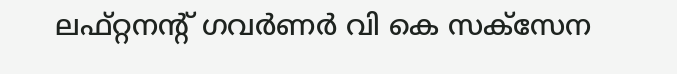ലഫ്റ്റനന്റ് ഗവര്‍ണര്‍ വി കെ സക്സേന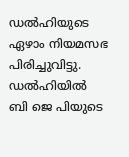ഡല്‍ഹിയുടെ ഏഴാം നിയമസഭ പിരിച്ചുവിട്ടു. ഡല്‍ഹിയില്‍ ബി ജെ പിയുടെ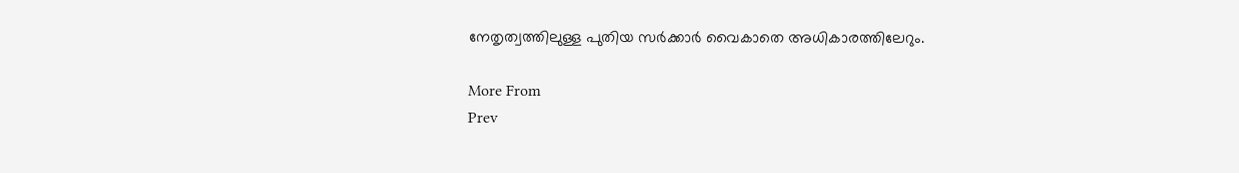നേതൃത്വത്തിലുള്ള പുതിയ സര്‍ക്കാര്‍ വൈകാതെ അധികാരത്തിലേറും.

More From
Prev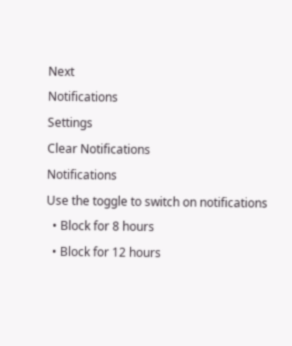Next
Notifications
Settings
Clear Notifications
Notifications
Use the toggle to switch on notifications
  • Block for 8 hours
  • Block for 12 hours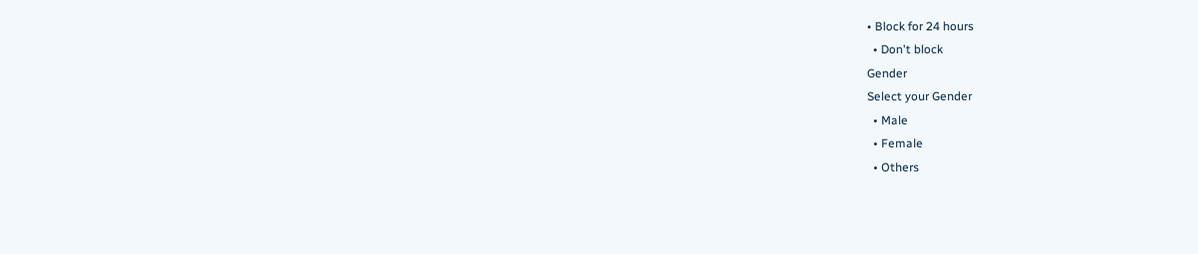• Block for 24 hours
  • Don't block
Gender
Select your Gender
  • Male
  • Female
  • Others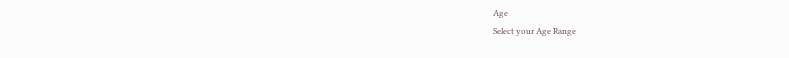Age
Select your Age Range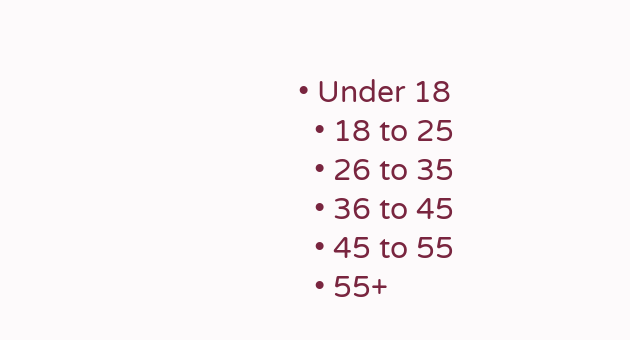• Under 18
  • 18 to 25
  • 26 to 35
  • 36 to 45
  • 45 to 55
  • 55+